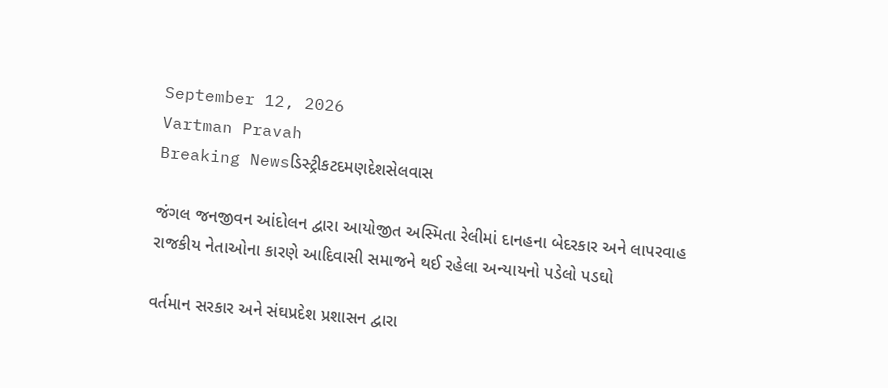September 12, 2026
Vartman Pravah
Breaking Newsડિસ્ટ્રીકટદમણદેશસેલવાસ

જંગલ જનજીવન આંદોલન દ્વારા આયોજીત અસ્‍મિતા રેલીમાં દાનહના બેદરકાર અને લાપરવાહ રાજકીય નેતાઓના કારણે આદિવાસી સમાજને થઈ રહેલા અન્‍યાયનો પડેલો પડઘો

વર્તમાન સરકાર અને સંઘપ્રદેશ પ્રશાસન દ્વારા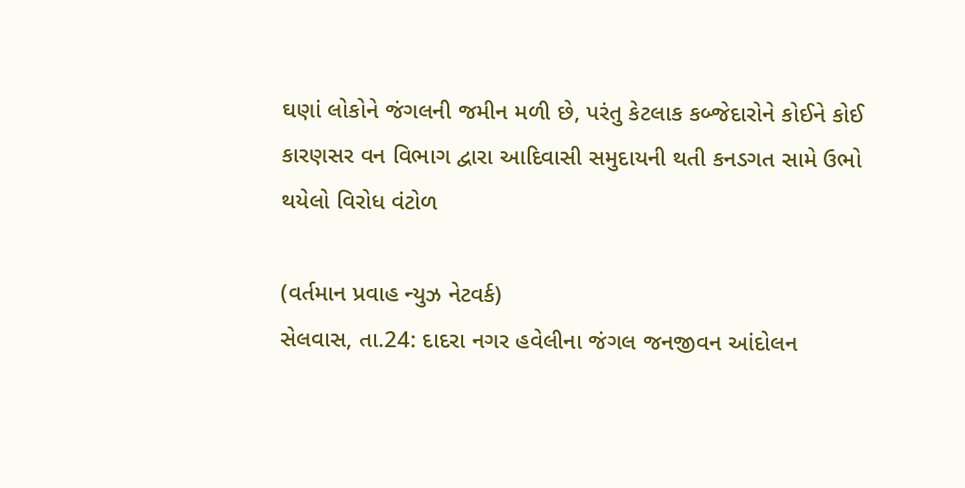ઘણાં લોકોને જંગલની જમીન મળી છે, પરંતુ કેટલાક કબ્‍જેદારોને કોઈને કોઈ કારણસર વન વિભાગ દ્વારા આદિવાસી સમુદાયની થતી કનડગત સામે ઉભો થયેલો વિરોધ વંટોળ

(વર્તમાન પ્રવાહ ન્‍યુઝ નેટવર્ક)
સેલવાસ, તા.24: દાદરા નગર હવેલીના જંગલ જનજીવન આંદોલન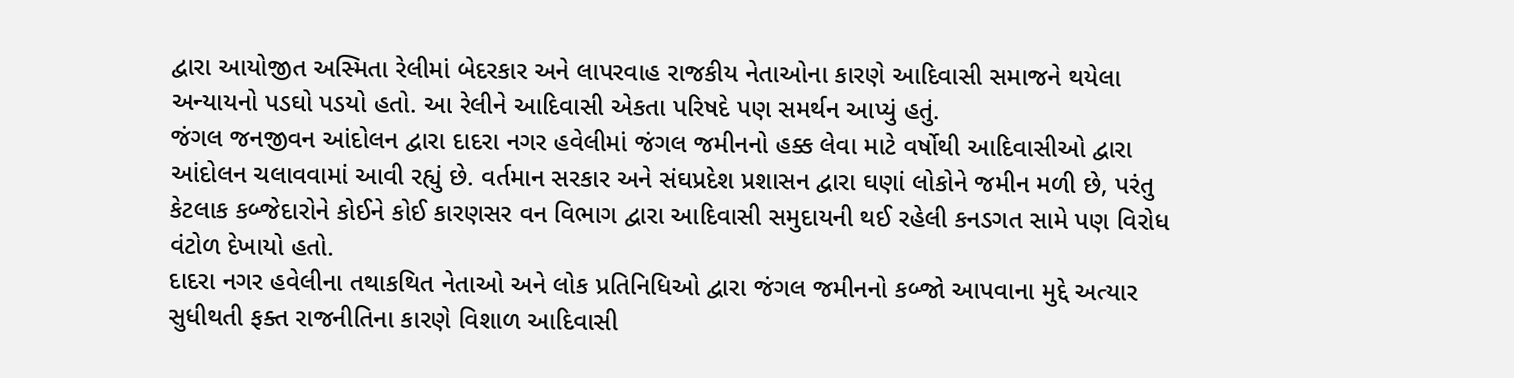દ્વારા આયોજીત અસ્‍મિતા રેલીમાં બેદરકાર અને લાપરવાહ રાજકીય નેતાઓના કારણે આદિવાસી સમાજને થયેલા અન્‍યાયનો પડઘો પડયો હતો. આ રેલીને આદિવાસી એકતા પરિષદે પણ સમર્થન આપ્‍યું હતું.
જંગલ જનજીવન આંદોલન દ્વારા દાદરા નગર હવેલીમાં જંગલ જમીનનો હક્ક લેવા માટે વર્ષોથી આદિવાસીઓ દ્વારા આંદોલન ચલાવવામાં આવી રહ્યું છે. વર્તમાન સરકાર અને સંઘપ્રદેશ પ્રશાસન દ્વારા ઘણાં લોકોને જમીન મળી છે, પરંતુ કેટલાક કબ્‍જેદારોને કોઈને કોઈ કારણસર વન વિભાગ દ્વારા આદિવાસી સમુદાયની થઈ રહેલી કનડગત સામે પણ વિરોધ વંટોળ દેખાયો હતો.
દાદરા નગર હવેલીના તથાકથિત નેતાઓ અને લોક પ્રતિનિધિઓ દ્વારા જંગલ જમીનનો કબ્‍જો આપવાના મુદ્દે અત્‍યાર સુધીથતી ફક્‍ત રાજનીતિના કારણે વિશાળ આદિવાસી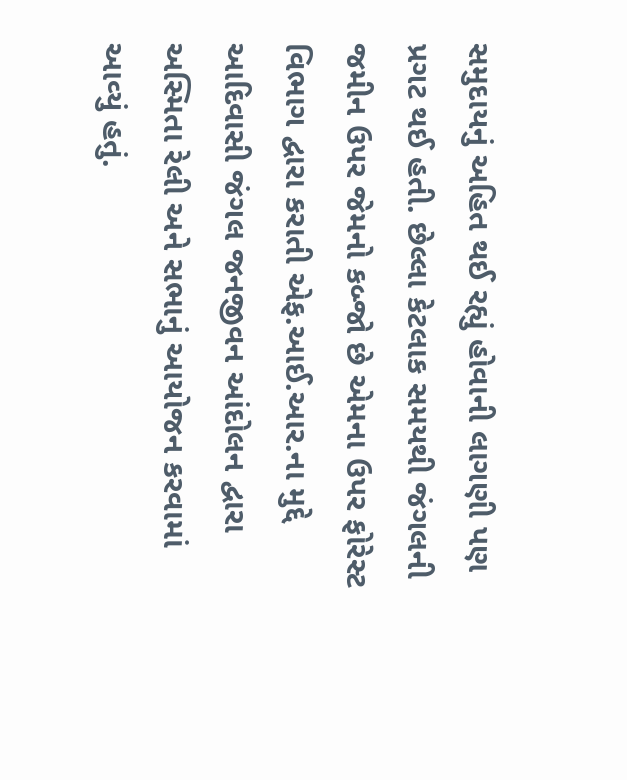સમુદાયનું અહિત થઈ રહ્યું હોવાની લાગણી પણ પ્રગટ થઈ હતી. છેલ્લા કેટલાક સમયથી જંગલની જમીન ઉપર જેમનો કબ્‍જો છે એમના ઉપર ફોરેસ્‍ટ વિભાગ દ્વારા કરાતી એફ.આઈ.આર.ના મુદ્દે આદિવાસી જંગલ જનજીવન આંદોલન દ્વારા અસ્‍મિતા રેલી અને સભાનું આયોજન કરવામાં આવ્‍યું હતું.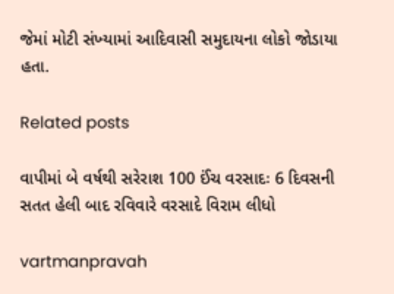જેમાં મોટી સંખ્‍યામાં આદિવાસી સમુદાયના લોકો જોડાયા હતા.

Related posts

વાપીમાં બે વર્ષથી સરેરાશ 100 ઈંચ વરસાદઃ 6 દિવસની સતત હેલી બાદ રવિવારે વરસાદે વિરામ લીધો

vartmanpravah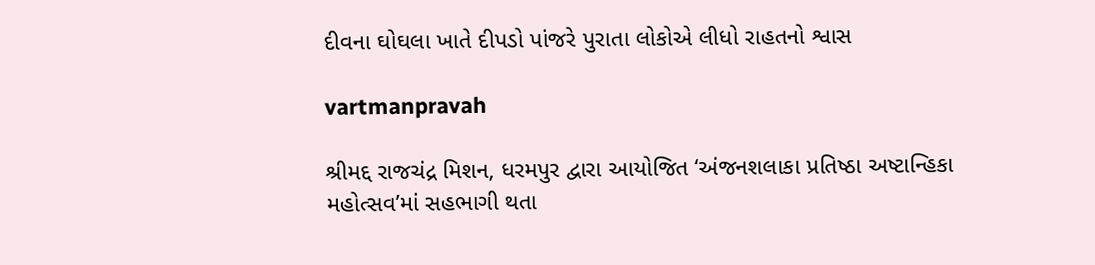દીવના ઘોઘલા ખાતે દીપડો પાંજરે પુરાતા લોકોએ લીધો રાહતનો શ્વાસ

vartmanpravah

શ્રીમદ્દ રાજચંદ્ર મિશન, ધરમપુર દ્વારા આયોજિત ‘અંજનશલાકા પ્રતિષ્ઠા અષ્ટાન્હિકા મહોત્સવ’માં સહભાગી થતા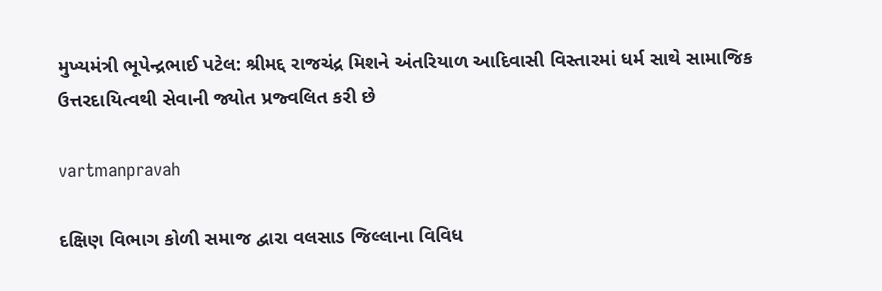મુખ્યમંત્રી ભૂપેન્દ્રભાઈ પટેલ: શ્રીમદ્દ રાજચંદ્ર મિશને અંતરિયાળ આદિવાસી વિસ્તારમાં ધર્મ સાથે સામાજિક ઉત્તરદાયિત્વથી સેવાની જ્યોત પ્રજ્વલિત કરી છે

vartmanpravah

દક્ષિણ વિભાગ કોળી સમાજ દ્વારા વલસાડ જિલ્લાના વિવિધ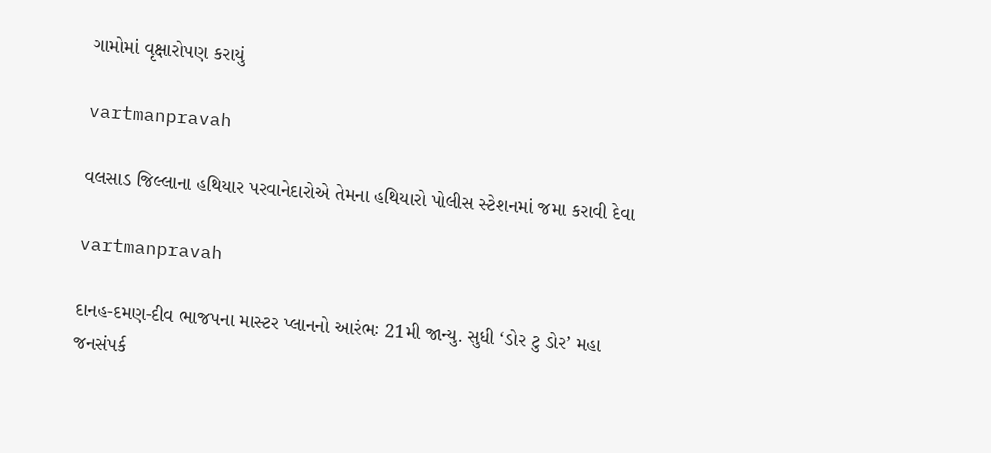ગામોમાં વૃક્ષારોપણ કરાયું

vartmanpravah

વલસાડ જિલ્લાના હથિયાર પરવાનેદારોએ તેમના હથિયારો પોલીસ સ્‍ટેશનમાં જમા કરાવી દેવા

vartmanpravah

દાનહ-દમણ-દીવ ભાજપના માસ્‍ટર પ્‍લાનનો આરંભઃ 21મી જાન્‍યુ. સુધી ‘ડોર ટુ ડોર’ મહા જનસંપર્ક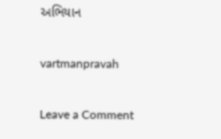અભિયાન

vartmanpravah

Leave a Comment